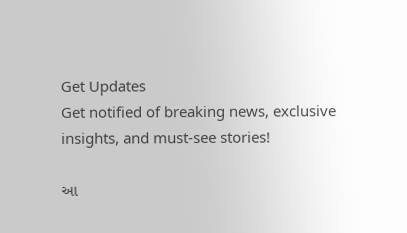Get Updates
Get notified of breaking news, exclusive insights, and must-see stories!

આ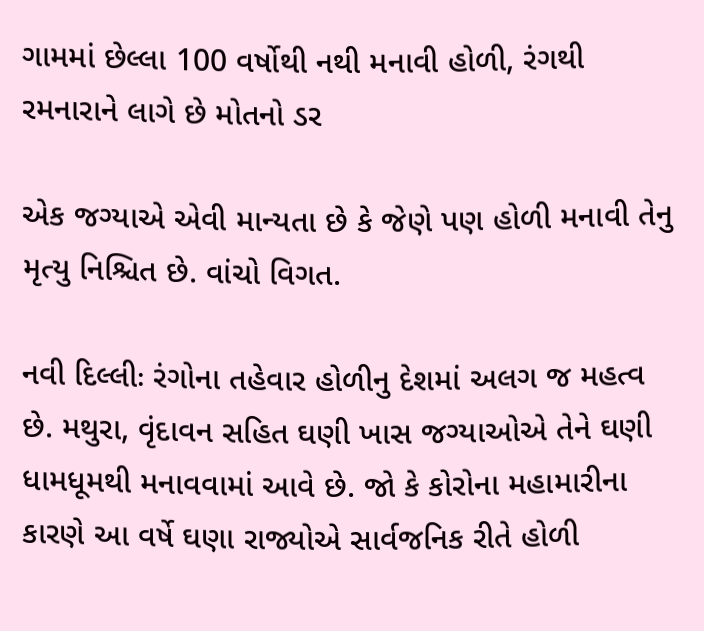ગામમાં છેલ્લા 100 વર્ષોથી નથી મનાવી હોળી, રંગથી રમનારાને લાગે છે મોતનો ડર

એક જગ્યાએ એવી માન્યતા છે કે જેણે પણ હોળી મનાવી તેનુ મૃત્યુ નિશ્ચિત છે. વાંચો વિગત.

નવી દિલ્લીઃ રંગોના તહેવાર હોળીનુ દેશમાં અલગ જ મહત્વ છે. મથુરા, વૃંદાવન સહિત ઘણી ખાસ જગ્યાઓએ તેને ઘણી ધામધૂમથી મનાવવામાં આવે છે. જો કે કોરોના મહામારીના કારણે આ વર્ષે ઘણા રાજ્યોએ સાર્વજનિક રીતે હોળી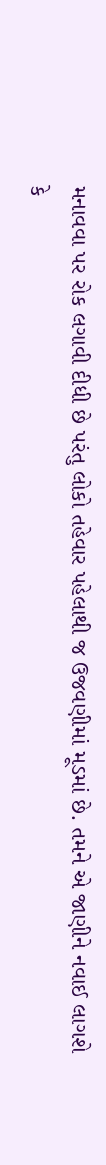મનાવવા પર રોક લગાવી દીધી છે પરંતુ લોકો તહેવાર પહેલાથી જ ઉજવણીમાં મૂડમાં છે. તમને એ જાણીને નવાઈ લાગશે કે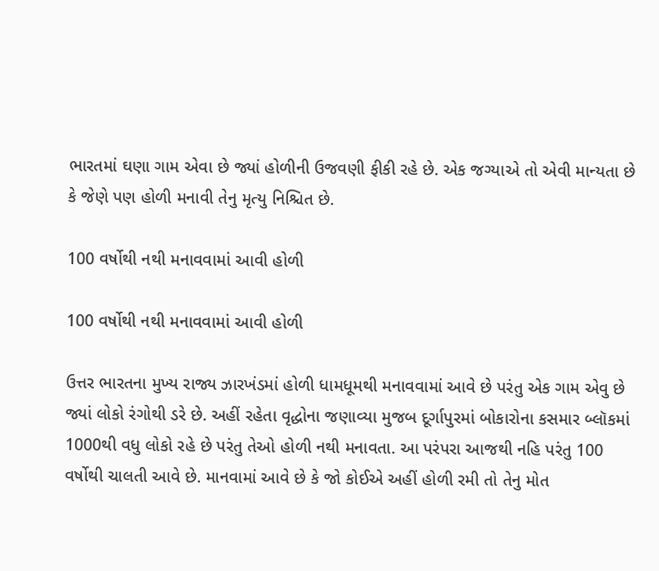ભારતમાં ઘણા ગામ એવા છે જ્યાં હોળીની ઉજવણી ફીકી રહે છે. એક જગ્યાએ તો એવી માન્યતા છે કે જેણે પણ હોળી મનાવી તેનુ મૃત્યુ નિશ્ચિત છે.

100 વર્ષોથી નથી મનાવવામાં આવી હોળી

100 વર્ષોથી નથી મનાવવામાં આવી હોળી

ઉત્તર ભારતના મુખ્ય રાજ્ય ઝારખંડમાં હોળી ધામધૂમથી મનાવવામાં આવે છે પરંતુ એક ગામ એવુ છે જ્યાં લોકો રંગોથી ડરે છે. અહીં રહેતા વૃદ્ધોના જણાવ્યા મુજબ દૂર્ગાપુરમાં બોકારોના કસમાર બ્લૉકમાં 1000થી વધુ લોકો રહે છે પરંતુ તેઓ હોળી નથી મનાવતા. આ પરંપરા આજથી નહિ પરંતુ 100 વર્ષોથી ચાલતી આવે છે. માનવામાં આવે છે કે જો કોઈએ અહીં હોળી રમી તો તેનુ મોત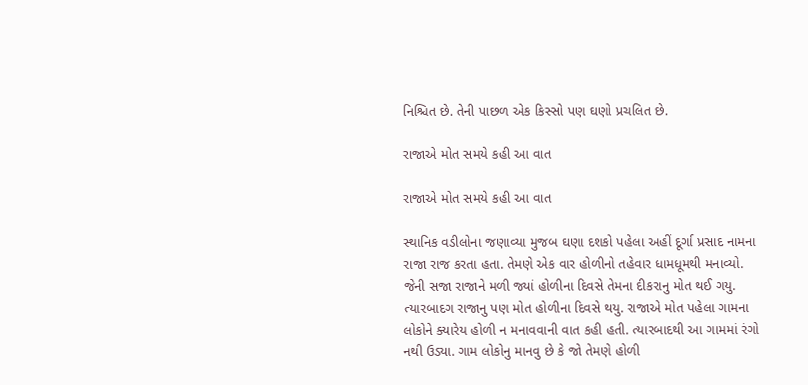નિશ્ચિત છે. તેની પાછળ એક કિસ્સો પણ ઘણો પ્રચલિત છે.

રાજાએ મોત સમયે કહી આ વાત

રાજાએ મોત સમયે કહી આ વાત

સ્થાનિક વડીલોના જણાવ્યા મુજબ ઘણા દશકો પહેલા અહીં દૂર્ગા પ્રસાદ નામના રાજા રાજ કરતા હતા. તેમણે એક વાર હોળીનો તહેવાર ધામધૂમથી મનાવ્યો. જેની સજા રાજાને મળી જ્યાં હોળીના દિવસે તેમના દીકરાનુ મોત થઈ ગયુ. ત્યારબાદગ રાજાનુ પણ મોત હોળીના દિવસે થયુ. રાજાએ મોત પહેલા ગામના લોકોને ક્યારેય હોળી ન મનાવવાની વાત કહી હતી. ત્યારબાદથી આ ગામમાં રંગો નથી ઉડ્યા. ગામ લોકોનુ માનવુ છે કે જો તેમણે હોળી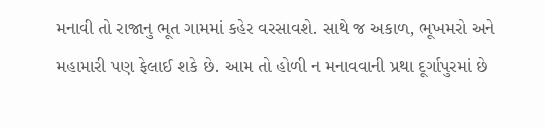મનાવી તો રાજાનુ ભૂત ગામમાં કહેર વરસાવશે. સાથે જ અકાળ, ભૂખમરો અને મહામારી પણ ફેલાઈ શકે છે. આમ તો હોળી ન મનાવવાની પ્રથા દૂર્ગાપુરમાં છે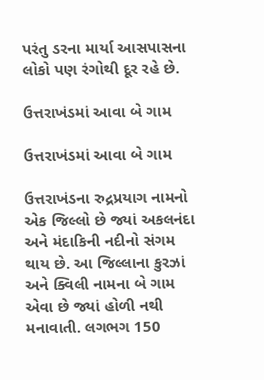પરંતુ ડરના માર્યા આસપાસના લોકો પણ રંગોથી દૂર રહે છે.

ઉત્તરાખંડમાં આવા બે ગામ

ઉત્તરાખંડમાં આવા બે ગામ

ઉત્તરાખંડના રુદ્રપ્રયાગ નામનો એક જિલ્લો છે જ્યાં અકલનંદા અને મંદાકિની નદીનો સંગમ થાય છે. આ જિલ્લાના કુરઝાં અને ક્વિલી નામના બે ગામ એવા છે જ્યાં હોળી નથી મનાવાતી. લગભગ 150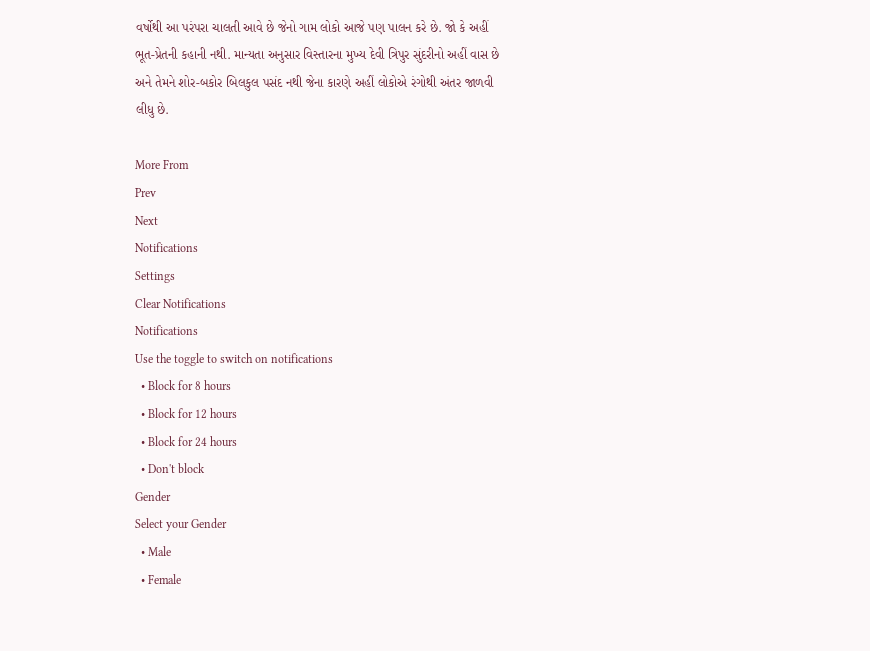વર્ષોથી આ પરંપરા ચાલતી આવે છે જેનો ગામ લોકો આજે પણ પાલન કરે છે. જો કે અહીં ભૂત-પ્રેતની કહાની નથી. માન્યતા અનુસાર વિસ્તારના મુખ્ય દેવી ત્રિપુર સુંદરીનો અહીં વાસ છે અને તેમને શોર-બકોર બિલકુલ પસંદ નથી જેના કારણે અહીં લોકોએ રંગોથી અંતર જાળવી લીધુ છે.

More From
Prev
Next
Notifications
Settings
Clear Notifications
Notifications
Use the toggle to switch on notifications
  • Block for 8 hours
  • Block for 12 hours
  • Block for 24 hours
  • Don't block
Gender
Select your Gender
  • Male
  • Female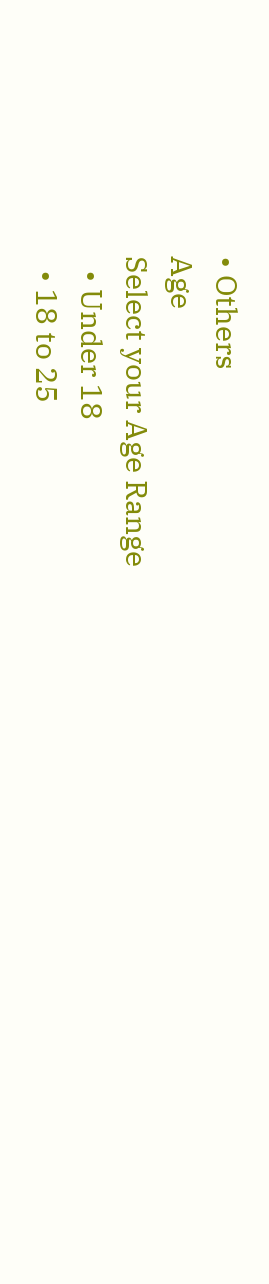• Others
Age
Select your Age Range
  • Under 18
  • 18 to 25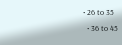• 26 to 35
  • 36 to 45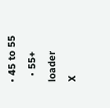• 45 to 55
  • 55+
loader
X